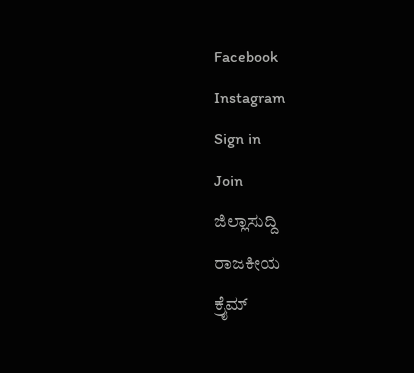Facebook
Instagram
Sign in
Join
ಜಿಲ್ಲಾಸುದ್ದಿ
ರಾಜಕೀಯ
ಕ್ರೈಮ್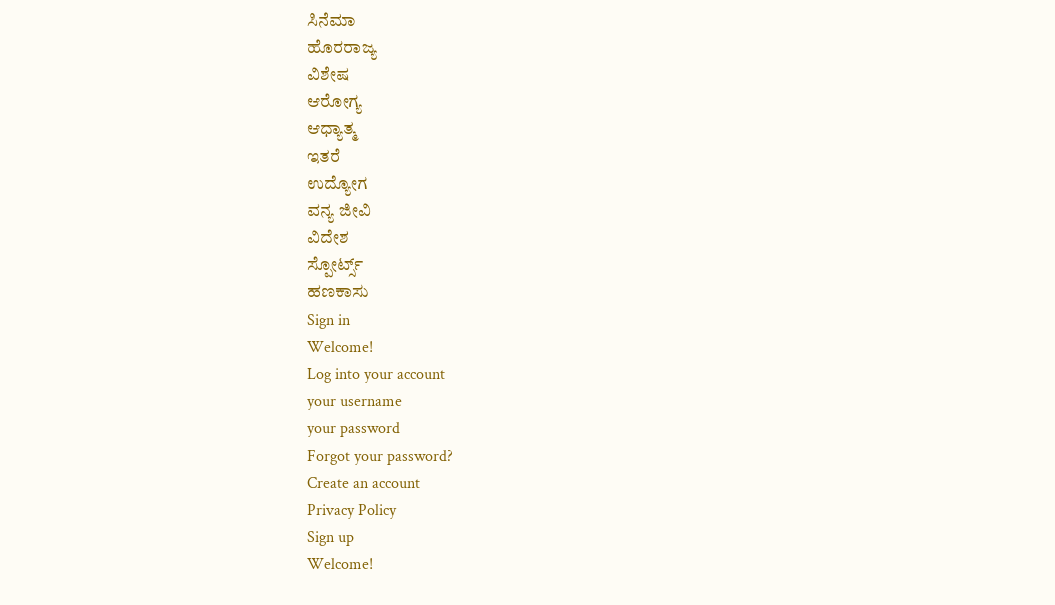ಸಿನೆಮಾ
ಹೊರರಾಜ್ಯ
ವಿಶೇಷ
ಆರೋಗ್ಯ
ಆಧ್ಯಾತ್ಮ
ಇತರೆ
ಉದ್ಯೋಗ
ವನ್ಯ ಜೀವಿ
ವಿದೇಶ
ಸ್ಪೋರ್ಟ್ಸ್
ಹಣಕಾಸು
Sign in
Welcome!
Log into your account
your username
your password
Forgot your password?
Create an account
Privacy Policy
Sign up
Welcome!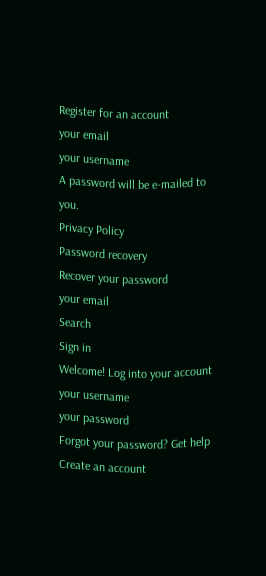Register for an account
your email
your username
A password will be e-mailed to you.
Privacy Policy
Password recovery
Recover your password
your email
Search
Sign in
Welcome! Log into your account
your username
your password
Forgot your password? Get help
Create an account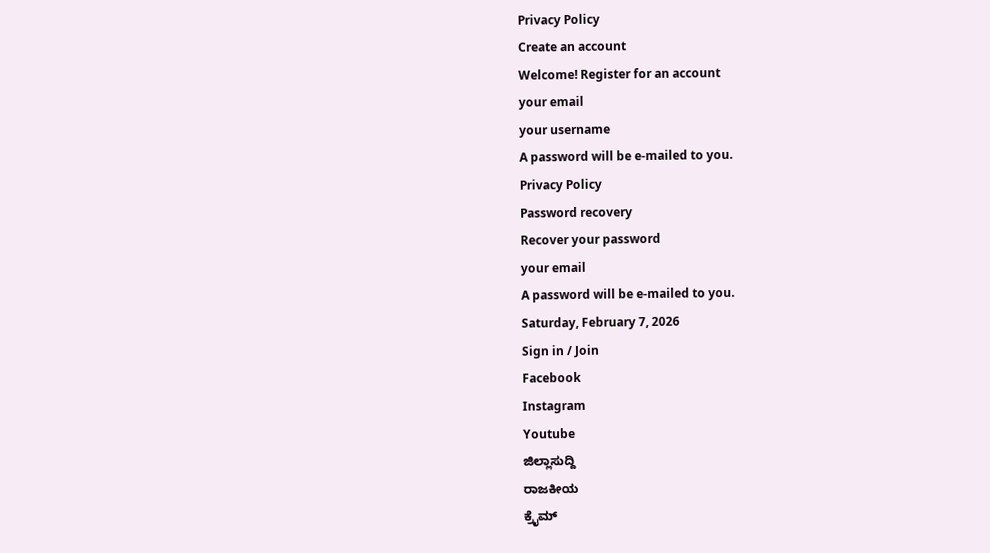Privacy Policy
Create an account
Welcome! Register for an account
your email
your username
A password will be e-mailed to you.
Privacy Policy
Password recovery
Recover your password
your email
A password will be e-mailed to you.
Saturday, February 7, 2026
Sign in / Join
Facebook
Instagram
Youtube
ಜಿಲ್ಲಾಸುದ್ದಿ
ರಾಜಕೀಯ
ಕ್ರೈಮ್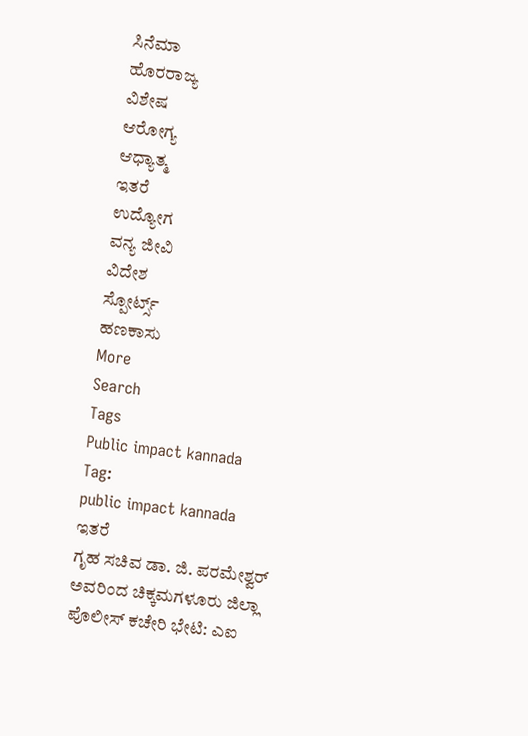ಸಿನೆಮಾ
ಹೊರರಾಜ್ಯ
ವಿಶೇಷ
ಆರೋಗ್ಯ
ಆಧ್ಯಾತ್ಮ
ಇತರೆ
ಉದ್ಯೋಗ
ವನ್ಯ ಜೀವಿ
ವಿದೇಶ
ಸ್ಪೋರ್ಟ್ಸ್
ಹಣಕಾಸು
More
Search
Tags
Public impact kannada
Tag:
public impact kannada
ಇತರೆ
ಗೃಹ ಸಚಿವ ಡಾ. ಜಿ. ಪರಮೇಶ್ವರ್ ಅವರಿಂದ ಚಿಕ್ಕಮಗಳೂರು ಜಿಲ್ಲಾ ಪೊಲೀಸ್ ಕಚೇರಿ ಭೇಟಿ: ಎಐ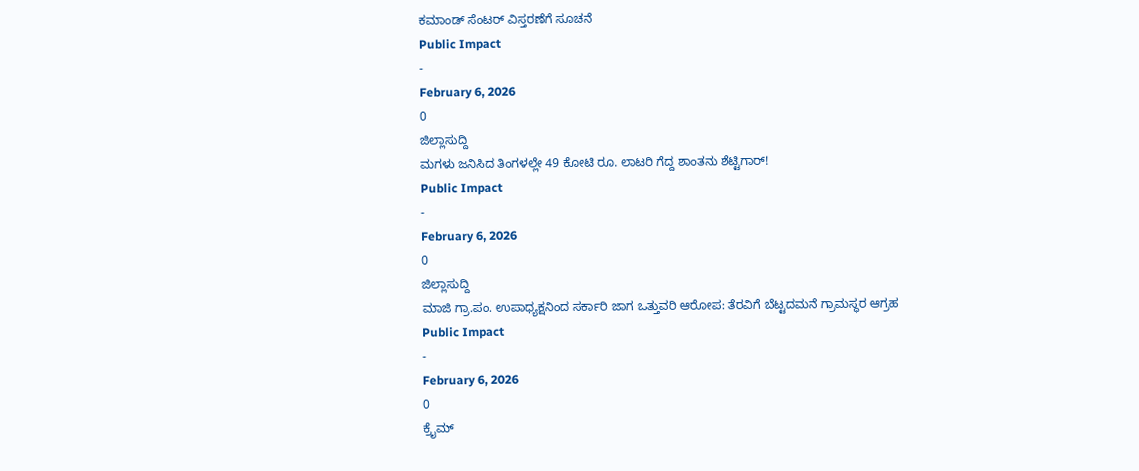ಕಮಾಂಡ್ ಸೆಂಟರ್ ವಿಸ್ತರಣೆಗೆ ಸೂಚನೆ
Public Impact
-
February 6, 2026
0
ಜಿಲ್ಲಾಸುದ್ದಿ
ಮಗಳು ಜನಿಸಿದ ತಿಂಗಳಲ್ಲೇ 49 ಕೋಟಿ ರೂ. ಲಾಟರಿ ಗೆದ್ದ ಶಾಂತನು ಶೆಟ್ಟಿಗಾರ್!
Public Impact
-
February 6, 2026
0
ಜಿಲ್ಲಾಸುದ್ದಿ
ಮಾಜಿ ಗ್ರಾ.ಪಂ. ಉಪಾಧ್ಯಕ್ಷನಿಂದ ಸರ್ಕಾರಿ ಜಾಗ ಒತ್ತುವರಿ ಆರೋಪ: ತೆರವಿಗೆ ಬೆಟ್ಟದಮನೆ ಗ್ರಾಮಸ್ಥರ ಆಗ್ರಹ
Public Impact
-
February 6, 2026
0
ಕ್ರೈಮ್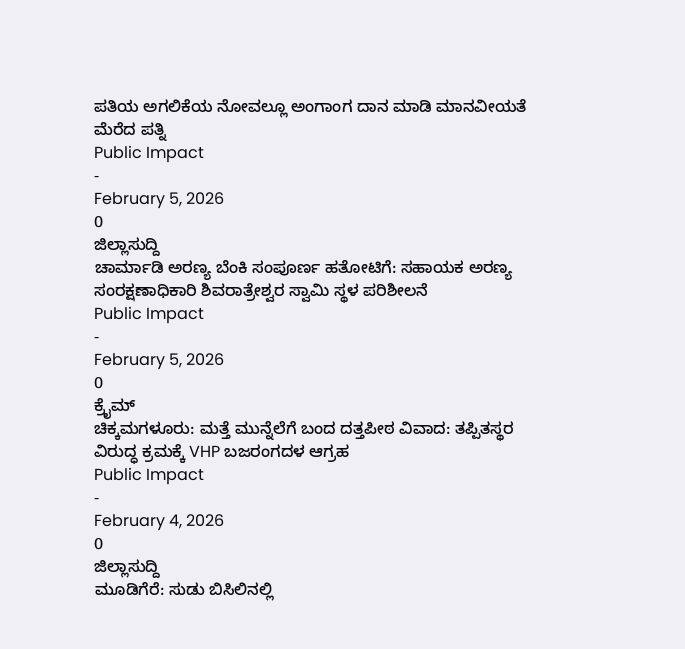ಪತಿಯ ಅಗಲಿಕೆಯ ನೋವಲ್ಲೂ ಅಂಗಾಂಗ ದಾನ ಮಾಡಿ ಮಾನವೀಯತೆ ಮೆರೆದ ಪತ್ನಿ
Public Impact
-
February 5, 2026
0
ಜಿಲ್ಲಾಸುದ್ದಿ
ಚಾರ್ಮಾಡಿ ಅರಣ್ಯ ಬೆಂಕಿ ಸಂಪೂರ್ಣ ಹತೋಟಿಗೆ: ಸಹಾಯಕ ಅರಣ್ಯ ಸಂರಕ್ಷಣಾಧಿಕಾರಿ ಶಿವರಾತ್ರೇಶ್ವರ ಸ್ವಾಮಿ ಸ್ಥಳ ಪರಿಶೀಲನೆ
Public Impact
-
February 5, 2026
0
ಕ್ರೈಮ್
ಚಿಕ್ಕಮಗಳೂರು: ಮತ್ತೆ ಮುನ್ನೆಲೆಗೆ ಬಂದ ದತ್ತಪೀಠ ವಿವಾದ: ತಪ್ಪಿತಸ್ಥರ ವಿರುದ್ಧ ಕ್ರಮಕ್ಕೆ VHP ಬಜರಂಗದಳ ಆಗ್ರಹ
Public Impact
-
February 4, 2026
0
ಜಿಲ್ಲಾಸುದ್ದಿ
ಮೂಡಿಗೆರೆ: ಸುಡು ಬಿಸಿಲಿನಲ್ಲಿ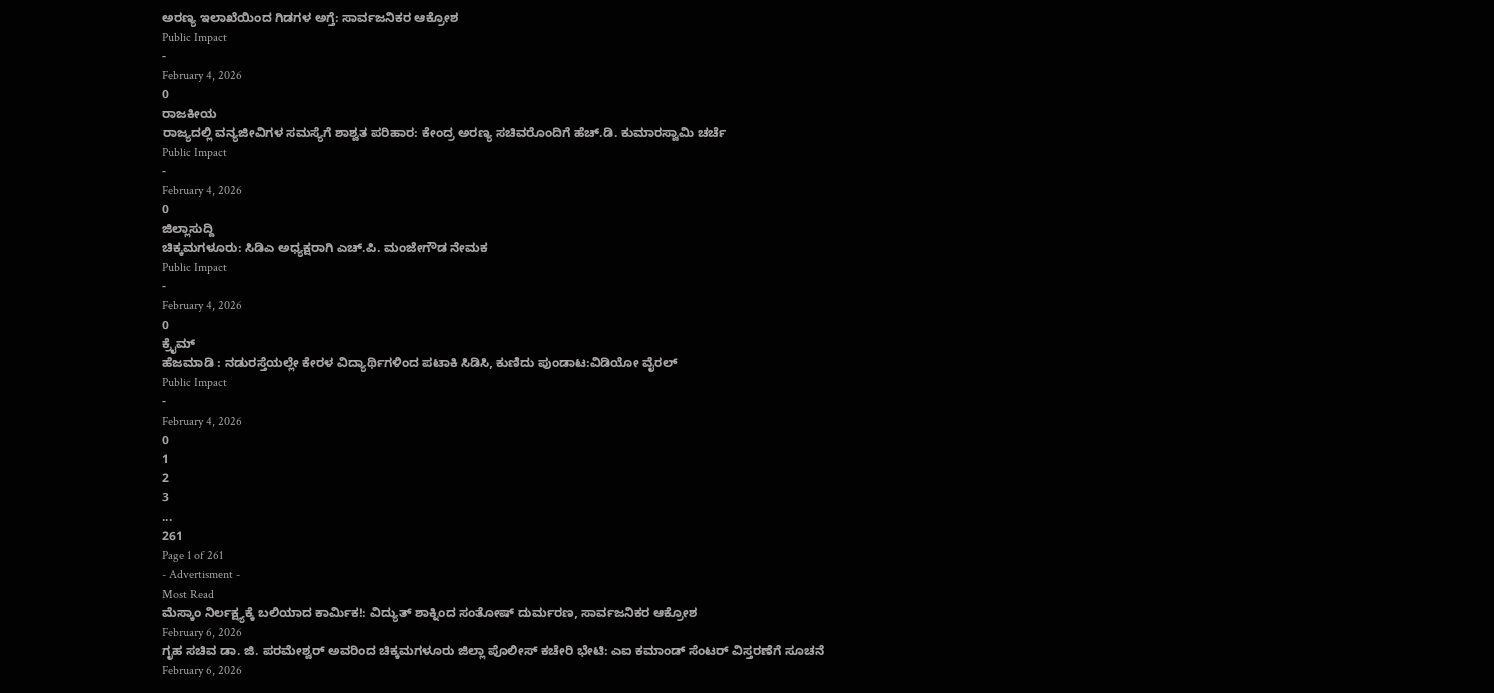ಅರಣ್ಯ ಇಲಾಖೆಯಿಂದ ಗಿಡಗಳ ಅಗ್ತೆ: ಸಾರ್ವಜನಿಕರ ಆಕ್ರೋಶ
Public Impact
-
February 4, 2026
0
ರಾಜಕೀಯ
ರಾಜ್ಯದಲ್ಲಿ ವನ್ಯಜೀವಿಗಳ ಸಮಸ್ಯೆಗೆ ಶಾಶ್ವತ ಪರಿಹಾರ: ಕೇಂದ್ರ ಅರಣ್ಯ ಸಚಿವರೊಂದಿಗೆ ಹೆಚ್.ಡಿ. ಕುಮಾರಸ್ವಾಮಿ ಚರ್ಚೆ
Public Impact
-
February 4, 2026
0
ಜಿಲ್ಲಾಸುದ್ದಿ
ಚಿಕ್ಕಮಗಳೂರು: ಸಿಡಿಎ ಅಧ್ಯಕ್ಷರಾಗಿ ಎಚ್.ಪಿ. ಮಂಜೇಗೌಡ ನೇಮಕ
Public Impact
-
February 4, 2026
0
ಕ್ರೈಮ್
ಹೆಜಮಾಡಿ : ನಡುರಸ್ತೆಯಲ್ಲೇ ಕೇರಳ ವಿದ್ಯಾರ್ಥಿಗಳಿಂದ ಪಟಾಕಿ ಸಿಡಿಸಿ, ಕುಣಿದು ಪುಂಡಾಟ:ವಿಡಿಯೋ ವೈರಲ್
Public Impact
-
February 4, 2026
0
1
2
3
...
261
Page 1 of 261
- Advertisment -
Most Read
ಮೆಸ್ಕಾಂ ನಿರ್ಲಕ್ಷ್ಯಕ್ಕೆ ಬಲಿಯಾದ ಕಾರ್ಮಿಕ!: ವಿದ್ಯುತ್ ಶಾಕ್ನಿಂದ ಸಂತೋಷ್ ದುರ್ಮರಣ, ಸಾರ್ವಜನಿಕರ ಆಕ್ರೋಶ
February 6, 2026
ಗೃಹ ಸಚಿವ ಡಾ. ಜಿ. ಪರಮೇಶ್ವರ್ ಅವರಿಂದ ಚಿಕ್ಕಮಗಳೂರು ಜಿಲ್ಲಾ ಪೊಲೀಸ್ ಕಚೇರಿ ಭೇಟಿ: ಎಐ ಕಮಾಂಡ್ ಸೆಂಟರ್ ವಿಸ್ತರಣೆಗೆ ಸೂಚನೆ
February 6, 2026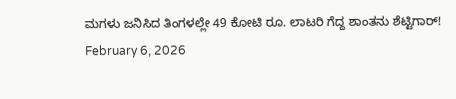ಮಗಳು ಜನಿಸಿದ ತಿಂಗಳಲ್ಲೇ 49 ಕೋಟಿ ರೂ. ಲಾಟರಿ ಗೆದ್ದ ಶಾಂತನು ಶೆಟ್ಟಿಗಾರ್!
February 6, 2026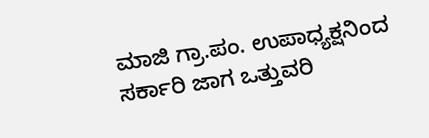ಮಾಜಿ ಗ್ರಾ.ಪಂ. ಉಪಾಧ್ಯಕ್ಷನಿಂದ ಸರ್ಕಾರಿ ಜಾಗ ಒತ್ತುವರಿ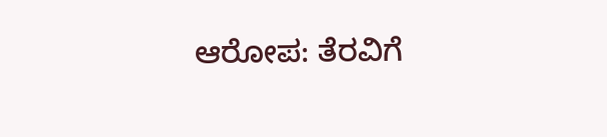ಆರೋಪ: ತೆರವಿಗೆ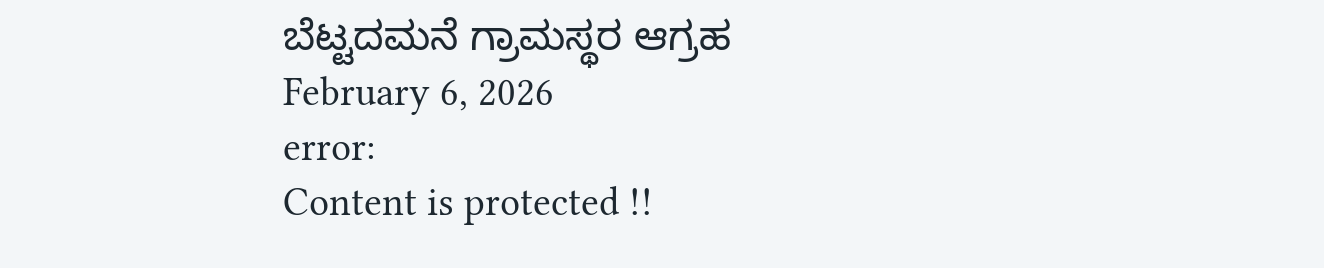ಬೆಟ್ಟದಮನೆ ಗ್ರಾಮಸ್ಥರ ಆಗ್ರಹ
February 6, 2026
error:
Content is protected !!